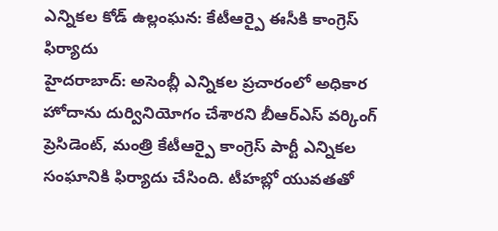ఎన్నికల కోడ్ ఉల్లంఘన: కేటీఆర్పై ఈసీకి కాంగ్రెస్ ఫిర్యాదు
హైదరాబాద్: అసెంబ్లీ ఎన్నికల ప్రచారంలో అధికార హోదాను దుర్వినియోగం చేశారని బీఆర్ఎస్ వర్కింగ్ ప్రెసిడెంట్, మంత్రి కేటీఆర్పై కాంగ్రెస్ పార్టీ ఎన్నికల సంఘానికి ఫిర్యాదు చేసింది. టీహబ్లో యువతతో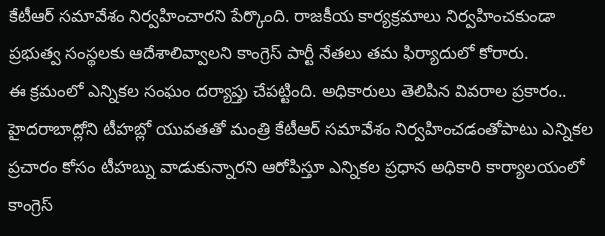కేటీఆర్ సమావేశం నిర్వహించారని పేర్కొంది. రాజకీయ కార్యక్రమాలు నిర్వహించకుండా ప్రభుత్వ సంస్థలకు ఆదేశాలివ్వాలని కాంగ్రెస్ పార్టీ నేతలు తమ ఫిర్యాదులో కోరారు.
ఈ క్రమంలో ఎన్నికల సంఘం దర్యాప్తు చేపట్టింది. అధికారులు తెలిపిన వివరాల ప్రకారం.. హైదరాబాద్లోని టీహబ్లో యువతతో మంత్రి కేటీఆర్ సమావేశం నిర్వహించడంతోపాటు ఎన్నికల ప్రచారం కోసం టీహబ్ను వాడుకున్నారని ఆరోపిస్తూ ఎన్నికల ప్రధాన అధికారి కార్యాలయంలో కాంగ్రెస్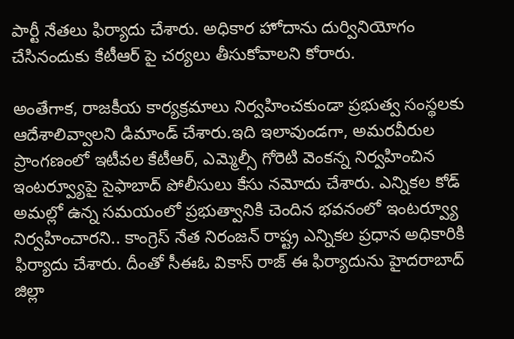పార్టీ నేతలు ఫిర్యాదు చేశారు. అధికార హోదాను దుర్వినియోగం చేసినందుకు కేటీఆర్ పై చర్యలు తీసుకోవాలని కోరారు.

అంతేగాక, రాజకీయ కార్యక్రమాలు నిర్వహించకుండా ప్రభుత్వ సంస్థలకు ఆదేశాలివ్వాలని డిమాండ్ చేశారు.ఇది ఇలావుండగా, అమరవీరుల ప్రాంగణంలో ఇటీవల కేటీఆర్, ఎమ్మెల్సీ గోరెటి వెంకన్న నిర్వహించిన ఇంటర్వ్యూపై సైఫాబాద్ పోలీసులు కేసు నమోదు చేశారు. ఎన్నికల కోడ్ అమల్లో ఉన్న సమయంలో ప్రభుత్వానికి చెందిన భవనంలో ఇంటర్వ్యూ నిర్వహించారని.. కాంగ్రెస్ నేత నిరంజన్ రాష్ట్ర ఎన్నికల ప్రధాన అధికారికి ఫిర్యాదు చేశారు. దీంతో సీఈఓ వికాస్ రాజ్ ఈ ఫిర్యాదును హైదరాబాద్ జిల్లా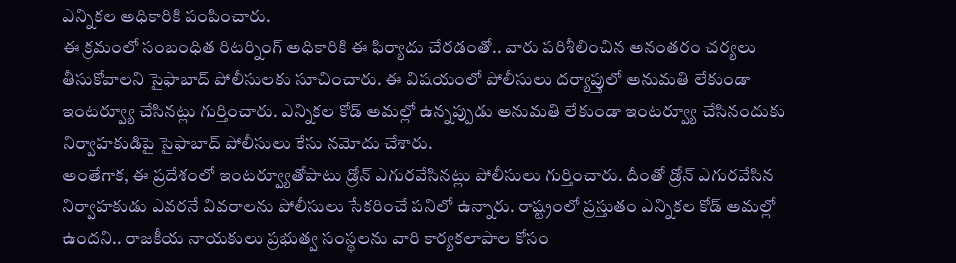ఎన్నికల అధికారికి పంపించారు.
ఈ క్రమంలో సంబంధిత రిటర్నింగ్ అధికారికి ఈ ఫిర్యాదు చేరడంతో.. వారు పరిశీలించిన అనంతరం చర్యలు తీసుకోవాలని సైఫాబాద్ పోలీసులకు సూచించారు. ఈ విషయంలో పోలీసులు దర్యాప్తులో అనుమతి లేకుండా ఇంటర్వ్యూ చేసినట్లు గుర్తించారు. ఎన్నికల కోడ్ అమల్లో ఉన్నప్పుడు అనుమతి లేకుండా ఇంటర్వ్యూ చేసినందుకు నిర్వాహకుడిపై సైఫాబాద్ పోలీసులు కేసు నమోదు చేశారు.
అంతేగాక, ఈ ప్రదేశంలో ఇంటర్వ్యూతోపాటు డ్రోన్ ఎగురవేసినట్లు పోలీసులు గుర్తించారు. దీంతో డ్రోన్ ఎగురవేసిన నిర్వాహకుడు ఎవరనే వివరాలను పోలీసులు సేకరించే పనిలో ఉన్నారు. రాష్ట్రంలో ప్రస్తుతం ఎన్నికల కోడ్ అమల్లో ఉందని.. రాజకీయ నాయకులు ప్రభుత్వ సంస్థలను వారి కార్యకలాపాల కోసం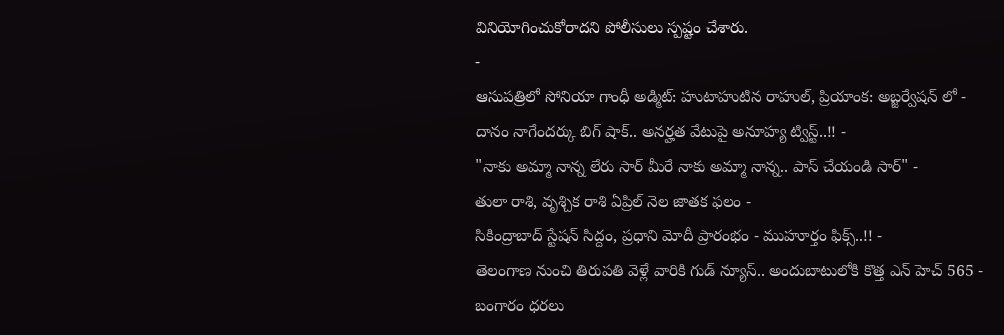వినియోగించుకోరాదని పోలీసులు స్పష్టం చేశారు.
-
ఆసుపత్రిలో సోనియా గాంధీ అడ్మిట్: హుటాహుటిన రాహుల్, ప్రియాంక: అబ్జర్వేషన్ లో -
దానం నాగేందర్కు బిగ్ షాక్.. అనర్హత వేటుపై అనూహ్య ట్విస్ట్..!! -
"నాకు అమ్మా నాన్న లేరు సార్ మీరే నాకు అమ్మా నాన్న.. పాస్ చేయండి సార్" -
తులా రాశి, వృశ్చిక రాశి ఏప్రిల్ నెల జాతక ఫలం -
సికింద్రాబాద్ స్టేషన్ సిద్దం, ప్రధాని మోదీ ప్రారంభం - ముహూర్తం ఫిక్స్..!! -
తెలంగాణ నుంచి తిరుపతి వెళ్లే వారికి గుడ్ న్యూస్.. అందుబాటులోకి కొత్త ఎన్ హెచ్ 565 -
బంగారం ధరలు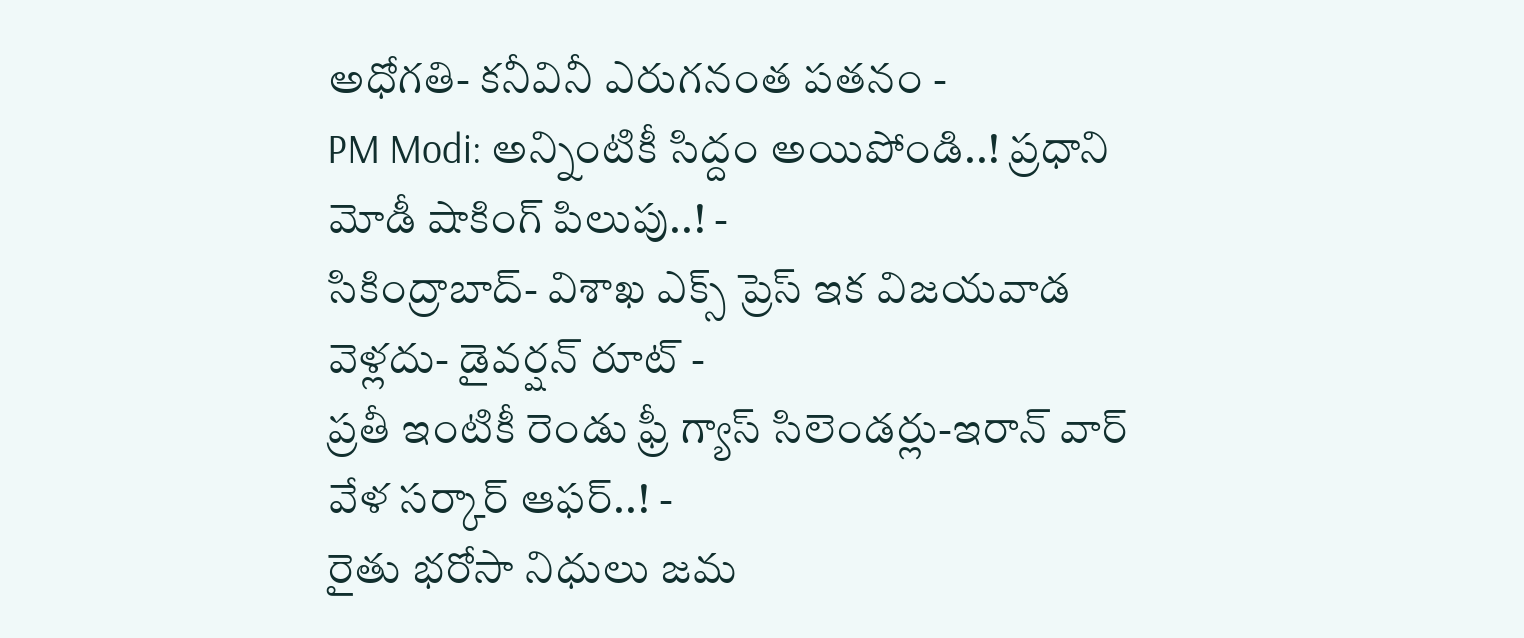అధోగతి- కనీవినీ ఎరుగనంత పతనం -
PM Modi: అన్నింటికీ సిద్దం అయిపోండి..! ప్రధాని మోడీ షాకింగ్ పిలుపు..! -
సికింద్రాబాద్- విశాఖ ఎక్స్ ప్రెస్ ఇక విజయవాడ వెళ్లదు- డైవర్షన్ రూట్ -
ప్రతీ ఇంటికీ రెండు ఫ్రీ గ్యాస్ సిలెండర్లు-ఇరాన్ వార్ వేళ సర్కార్ ఆఫర్..! -
రైతు భరోసా నిధులు జమ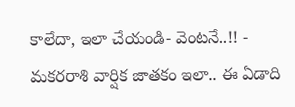కాలేదా, ఇలా చేయండి- వెంటనే..!! -
మకరరాశి వార్షిక జాతకం ఇలా.. ఈ ఏడాది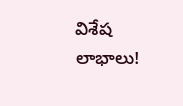విశేష లాభాలు!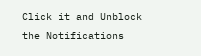Click it and Unblock the Notifications